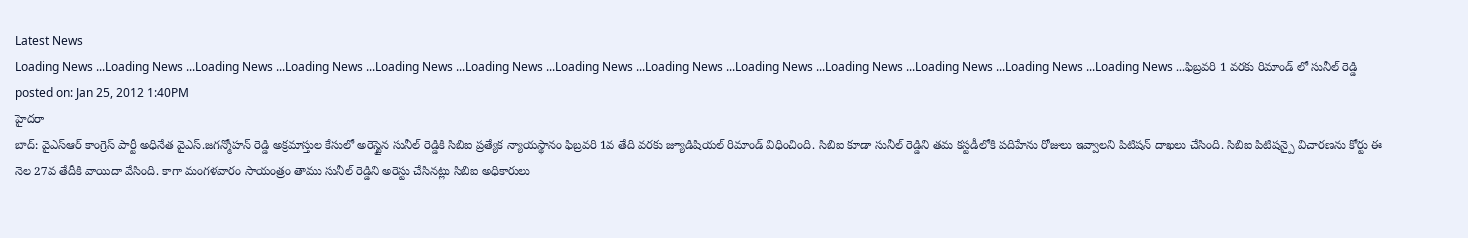Latest News
Loading News ...Loading News ...Loading News ...Loading News ...Loading News ...Loading News ...Loading News ...Loading News ...Loading News ...Loading News ...Loading News ...Loading News ...Loading News ...ఫిబ్రవరి 1 వరకు రిమాండ్ లో సునీల్ రెడ్డి
posted on: Jan 25, 2012 1:40PM
హైదరా
బాద్: వైఎస్ఆర్ కాంగ్రెస్ పార్టీ అధినేత వైఎస్.జగన్మోహన్ రెడ్డి అక్రమాస్తుల కేసులో అరెస్టైన సునీల్ రెడ్డికి సిబిఐ ప్రత్యేక న్యాయస్థానం ఫిబ్రవరి 1వ తేది వరకు జ్యూడిషియల్ రిమాండ్ విధించింది. సిబిఐ కూడా సునీల్ రెడ్డిని తమ కస్టడీలోకి పదిహేను రోజులు ఇవ్వాలని పిటిషన్ దాఖలు చేసింది. సిబిఐ పిటిషన్పై విచారణను కోర్టు ఈ నెల 27వ తేదీకి వాయిదా వేసింది. కాగా మంగళవారం సాయంత్రం తాము సునీల్ రెడ్డిని అరెస్టు చేసినట్లు సిబిఐ అధికారులు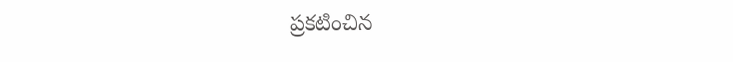ప్రకటించిన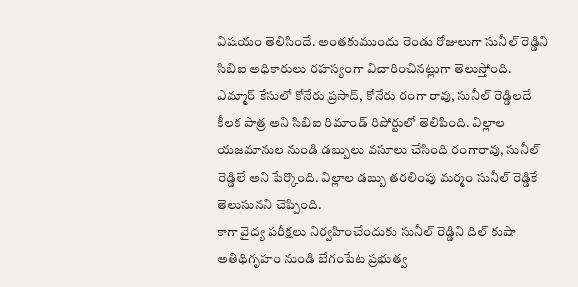విషయం తెలిసిందే. అంతకుముందు రెండు రోజులుగా సునీల్ రెడ్డిని సిబిఐ అధికారులు రహస్యంగా విచారించినట్లుగా తెలుస్తోంది. ఎమ్మార్ కేసులో కోనేరు ప్రసాద్, కోనేరు రంగా రావు, సునీల్ రెడ్డిలదే కీలక పాత్ర అని సిబిఐ రిమాండ్ రిపోర్టులో తెలిపింది. విల్లాల యజమానుల నుండి డబ్బులు వసూలు చేసింది రంగారావు, సునీల్ రెడ్డిలే అని పేర్కొంది. విల్లాల డబ్బు తరలింపు మర్మం సునీల్ రెడ్డికే తెలుసునని చెప్పింది.
కాగా వైద్య పరీక్షలు నిర్వహించేందుకు సునీల్ రెడ్డిని దిల్ కుషా అతిథిగృహం నుండి బేగంపేట ప్రభుత్వ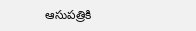ఆసుపత్రికి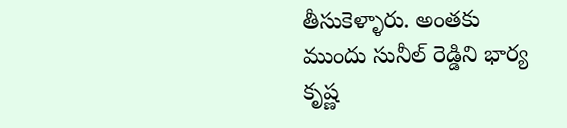తీసుకెళ్ళారు. అంతకు ముందు సునీల్ రెడ్డిని భార్య కృష్ణ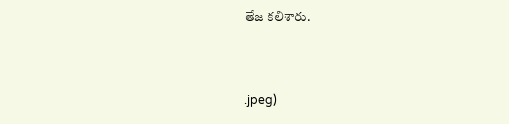తేజ కలిశారు.



.jpeg)